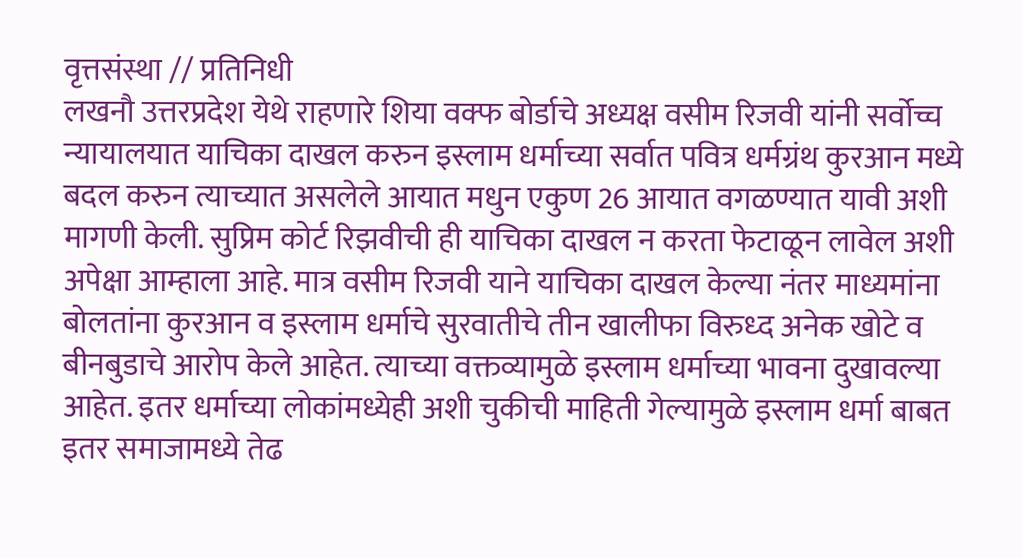वृत्तसंस्था // प्रतिनिधी
लखनौ उत्तरप्रदेश येथे राहणारे शिया वक्फ बोर्डाचे अध्यक्ष वसीम रिजवी यांनी सर्वोच्च न्यायालयात याचिका दाखल करुन इस्लाम धर्माच्या सर्वात पवित्र धर्मग्रंथ कुरआन मध्ये बदल करुन त्याच्यात असलेले आयात मधुन एकुण 26 आयात वगळण्यात यावी अशी मागणी केली. सुप्रिम कोर्ट रिझवीची ही याचिका दाखल न करता फेटाळून लावेल अशी अपेक्षा आम्हाला आहे. मात्र वसीम रिजवी याने याचिका दाखल केल्या नंतर माध्यमांना बोलतांना कुरआन व इस्लाम धर्माचे सुरवातीचे तीन खालीफा विरुध्द अनेक खोटे व बीनबुडाचे आरोप केले आहेत. त्याच्या वक्तव्यामुळे इस्लाम धर्माच्या भावना दुखावल्या आहेत. इतर धर्माच्या लोकांमध्येही अशी चुकीची माहिती गेल्यामुळे इस्लाम धर्मा बाबत इतर समाजामध्ये तेढ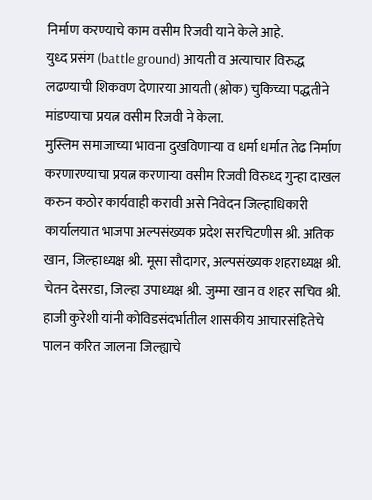निर्माण करण्याचे काम वसीम रिजवी याने केले आहे.
युध्द प्रसंग (battle ground) आयती व अत्याचार विरुद्ध लढण्याची शिकवण देणारया आयती (श्लोक) चुकिच्या पद्धतीने मांडण्याचा प्रयत्न वसीम रिजवी ने केला.
मुस्लिम समाजाच्या भावना दुखविणाऱ्या व धर्मा धर्मात तेढ निर्माण करणारण्याचा प्रयत्न करणाऱ्या वसीम रिजवी विरुध्द गुन्हा दाखल करुन कठोर कार्यवाही करावी असे निवेदन जिल्हाधिकारी कार्यालयात भाजपा अल्पसंख्यक प्रदेश सरचिटणीस श्री. अतिक खान, जिल्हाध्यक्ष श्री. मूसा सौदागर, अल्पसंख्यक शहराध्यक्ष श्री. चेतन देसरडा, जिल्हा उपाध्यक्ष श्री. जुम्मा खान व शहर सचिव श्री. हाजी कुरेशी यांनी कोविडसंदर्भातील शासकीय आचारसंहितेचे पालन करित जालना जिल्ह्याचे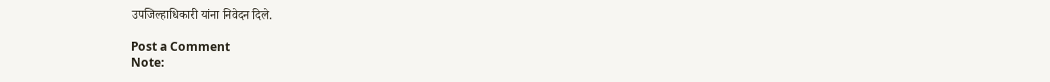उपजिल्हाधिकारी यांना निवेदन दिले.

Post a Comment
Note: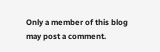Only a member of this blog may post a comment.